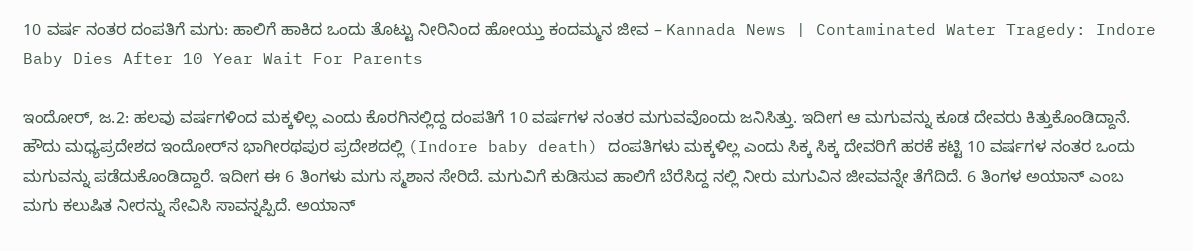10 ವರ್ಷ ನಂತರ ದಂಪತಿಗೆ ಮಗು: ಹಾಲಿಗೆ ಹಾಕಿದ ಒಂದು ತೊಟ್ಟು ನೀರಿನಿಂದ ಹೋಯ್ತು ಕಂದಮ್ಮನ ಜೀವ – Kannada News | Contaminated Water Tragedy: Indore Baby Dies After 10 Year Wait For Parents

ಇಂದೋರ್, ಜ.2: ಹಲವು ವರ್ಷಗಳಿಂದ ಮಕ್ಕಳಿಲ್ಲ ಎಂದು ಕೊರಗಿನಲ್ಲಿದ್ದ ದಂಪತಿಗೆ 10 ವರ್ಷಗಳ ನಂತರ ಮಗುವವೊಂದು ಜನಿಸಿತ್ತು. ಇದೀಗ ಆ ಮಗುವನ್ನು ಕೂಡ ದೇವರು ಕಿತ್ತುಕೊಂಡಿದ್ದಾನೆ. ಹೌದು ಮಧ್ಯಪ್ರದೇಶದ ಇಂದೋರ್‌ನ ಭಾಗೀರಥಪುರ ಪ್ರದೇಶದಲ್ಲಿ (Indore baby death) ದಂಪತಿಗಳು ಮಕ್ಕಳಿಲ್ಲ ಎಂದು ಸಿಕ್ಕ ಸಿಕ್ಕ ದೇವರಿಗೆ ಹರಕೆ ಕಟ್ಟಿ 10 ವರ್ಷಗಳ ನಂತರ ಒಂದು ಮಗುವನ್ನು ಪಡೆದುಕೊಂಡಿದ್ದಾರೆ. ಇದೀಗ ಈ 6 ತಿಂಗಳು ಮಗು ಸ್ಮಶಾನ ಸೇರಿದೆ. ಮಗುವಿಗೆ ಕುಡಿಸುವ ಹಾಲಿಗೆ ಬೆರೆಸಿದ್ದ ನಲ್ಲಿ ನೀರು ಮಗುವಿನ ಜೀವವನ್ನೇ ತೆಗೆದಿದೆ. 6 ತಿಂಗಳ ಅಯಾನ್ ಎಂಬ ಮಗು ಕಲುಷಿತ ನೀರನ್ನು ಸೇವಿಸಿ ಸಾವನ್ನಪ್ಪಿದೆ. ಅಯಾನ್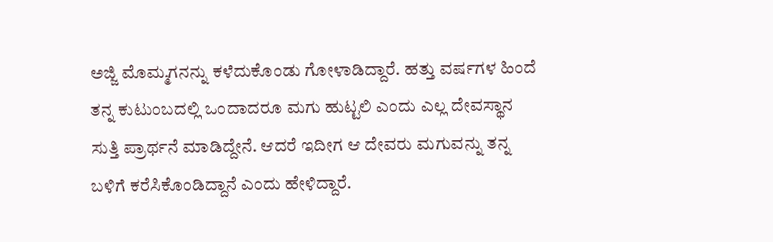ಅಜ್ಜಿ ಮೊಮ್ಮಗನನ್ನು ಕಳೆದುಕೊಂಡು ಗೋಳಾಡಿದ್ದಾರೆ. ಹತ್ತು ವರ್ಷಗಳ ಹಿಂದೆ ತನ್ನ ಕುಟುಂಬದಲ್ಲಿ ಒಂದಾದರೂ ಮಗು ಹುಟ್ಟಲಿ ಎಂದು ಎಲ್ಲ ದೇವಸ್ಥಾನ ಸುತ್ತಿ ಪ್ರಾರ್ಥನೆ ಮಾಡಿದ್ದೇನೆ. ಆದರೆ ಇದೀಗ ಆ ದೇವರು ಮಗುವನ್ನು ತನ್ನ ಬಳಿಗೆ ಕರೆಸಿಕೊಂಡಿದ್ದಾನೆ ಎಂದು ಹೇಳಿದ್ದಾರೆ.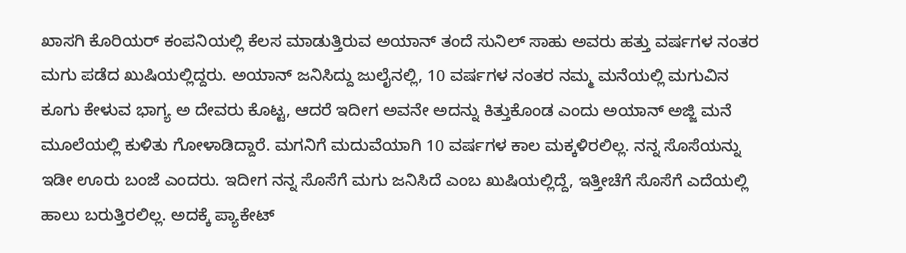ಖಾಸಗಿ ಕೊರಿಯರ್ ಕಂಪನಿಯಲ್ಲಿ ಕೆಲಸ ಮಾಡುತ್ತಿರುವ ಅಯಾನ್ ತಂದೆ ಸುನಿಲ್ ಸಾಹು ಅವರು ಹತ್ತು ವರ್ಷಗಳ ನಂತರ ಮಗು ಪಡೆದ ಖುಷಿಯಲ್ಲಿದ್ದರು. ಅಯಾನ್ ಜನಿಸಿದ್ದು ಜುಲೈನಲ್ಲಿ, 10 ವರ್ಷಗಳ ನಂತರ ನಮ್ಮ ಮನೆಯಲ್ಲಿ ಮಗುವಿನ ಕೂಗು ಕೇಳುವ ಭಾಗ್ಯ ಅ ದೇವರು ಕೊಟ್ಟ, ಆದರೆ ಇದೀಗ ಅವನೇ ಅದನ್ನು ಕಿತ್ತುಕೊಂಡ ಎಂದು ಅಯಾನ್ ಅಜ್ಜಿ ಮನೆ ಮೂಲೆಯಲ್ಲಿ ಕುಳಿತು ಗೋಳಾಡಿದ್ದಾರೆ. ಮಗನಿಗೆ ಮದುವೆಯಾಗಿ 10 ವರ್ಷಗಳ ಕಾಲ ಮಕ್ಕಳಿರಲಿಲ್ಲ. ನನ್ನ ಸೊಸೆಯನ್ನು ಇಡೀ ಊರು ಬಂಜೆ ಎಂದರು. ಇದೀಗ ನನ್ನ ಸೊಸೆಗೆ ಮಗು ಜನಿಸಿದೆ ಎಂಬ ಖುಷಿಯಲ್ಲಿದ್ದೆ, ಇತ್ತೀಚೆಗೆ ಸೊಸೆಗೆ ಎದೆಯಲ್ಲಿ ಹಾಲು ಬರುತ್ತಿರಲಿಲ್ಲ. ಅದಕ್ಕೆ ಪ್ಯಾಕೇಟ್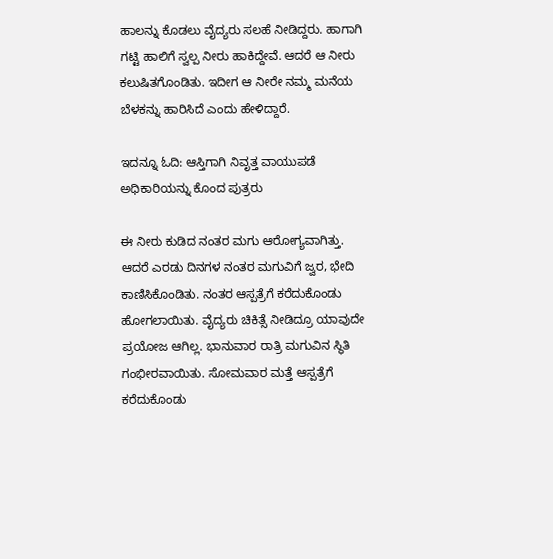ಹಾಲನ್ನು ಕೊಡಲು ವೈದ್ಯರು ಸಲಹೆ ನೀಡಿದ್ದರು. ಹಾಗಾಗಿ ಗಟ್ಟಿ ಹಾಲಿಗೆ ಸ್ವಲ್ಪ ನೀರು ಹಾಕಿದ್ದೇವೆ. ಆದರೆ ಆ ನೀರು ಕಲುಷಿತಗೊಂಡಿತು. ಇದೀಗ ಆ ನೀರೇ ನಮ್ಮ ಮನೆಯ ಬೆಳಕನ್ನು ಹಾರಿಸಿದೆ ಎಂದು ಹೇಳಿದ್ದಾರೆ.

ಇದನ್ನೂ ಓದಿ: ಆಸ್ತಿಗಾಗಿ ನಿವೃತ್ತ ವಾಯುಪಡೆ ಅಧಿಕಾರಿಯನ್ನು ಕೊಂದ ಪುತ್ರರು

ಈ ನೀರು ಕುಡಿದ ನಂತರ ಮಗು ಆರೋಗ್ಯವಾಗಿತ್ತು. ಆದರೆ ಎರಡು ದಿನಗಳ ನಂತರ ಮಗುವಿಗೆ ಜ್ವರ, ಭೇದಿ ಕಾಣಿಸಿಕೊಂಡಿತು. ನಂತರ ಆಸ್ಪತ್ರೆಗೆ ಕರೆದುಕೊಂಡು ಹೋಗಲಾಯಿತು. ವೈದ್ಯರು ಚಿಕಿತ್ಸೆ ನೀಡಿದ್ರೂ ಯಾವುದೇ ಪ್ರಯೋಜ ಆಗಿಲ್ಲ. ಭಾನುವಾರ ರಾತ್ರಿ ಮಗುವಿನ ಸ್ಥಿತಿ ಗಂಭೀರವಾಯಿತು. ಸೋಮವಾರ ಮತ್ತೆ ಆಸ್ಪತ್ರೆಗೆ ಕರೆದುಕೊಂಡು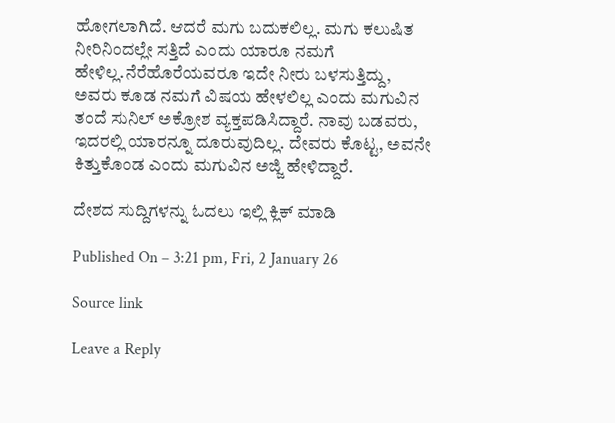ಹೋಗಲಾಗಿದೆ. ಆದರೆ ಮಗು ಬದುಕಲಿಲ್ಲ. ಮಗು ಕಲುಷಿತ ನೀರಿನಿಂದಲ್ಲೇ ಸತ್ತಿದೆ ಎಂದು ಯಾರೂ ನಮಗೆ ಹೇಳಿಲ್ಲ.ನೆರೆಹೊರೆಯವರೂ ಇದೇ ನೀರು ಬಳಸುತ್ತಿದ್ದು, ಅವರು ಕೂಡ ನಮಗೆ ವಿಷಯ ಹೇಳಲಿಲ್ಲ ಎಂದು ಮಗುವಿನ ತಂದೆ ಸುನಿಲ್ ಅಕ್ರೋಶ ವ್ಯಕ್ತಪಡಿಸಿದ್ದಾರೆ. ನಾವು ಬಡವರು, ಇದರಲ್ಲಿ ಯಾರನ್ನೂ ದೂರುವುದಿಲ್ಲ. ದೇವರು ಕೊಟ್ಟ, ಅವನೇ ಕಿತ್ತುಕೊಂಡ ಎಂದು ಮಗುವಿನ ಅಜ್ಜಿ ಹೇಳಿದ್ದಾರೆ.

ದೇಶದ ಸುದ್ದಿಗಳನ್ನು ಓದಲು ಇಲ್ಲಿ ಕ್ಲಿಕ್ ಮಾಡಿ

Published On – 3:21 pm, Fri, 2 January 26

Source link

Leave a Reply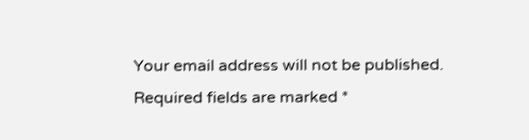Your email address will not be published. Required fields are marked *